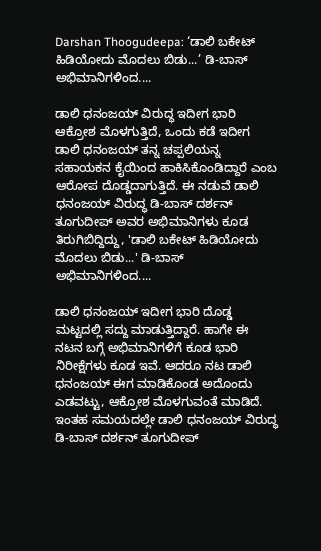Darshan Thoogudeepa: ‘ಡಾಲಿ ಬಕೇಟ್ ಹಿಡಿಯೋದು ಮೊದಲು ಬಿಡು...’ ಡಿ-ಬಾಸ್ ಅಭಿಮಾನಿಗಳಿಂದ....

ಡಾಲಿ ಧನಂಜಯ್ ವಿರುದ್ಧ ಇದೀಗ ಭಾರಿ ಆಕ್ರೋಶ ಮೊಳಗುತ್ತಿದೆ, ಒಂದು ಕಡೆ ಇದೀಗ ಡಾಲಿ ಧನಂಜಯ್ ತನ್ನ ಚಪ್ಪಲಿಯನ್ನ ಸಹಾಯಕನ ಕೈಯಿಂದ ಹಾಕಿಸಿಕೊಂಡಿದ್ದಾರೆ ಎಂಬ ಆರೋಪ ದೊಡ್ಡದಾಗುತ್ತಿದೆ. ಈ ನಡುವೆ ಡಾಲಿ ಧನಂಜಯ್ ವಿರುದ್ಧ ಡಿ-ಬಾಸ್ ದರ್ಶನ್ ತೂಗುದೀಪ್ ಅವರ ಅಭಿಮಾನಿಗಳು ಕೂಡ ತಿರುಗಿಬಿದ್ದಿದ್ದು, 'ಡಾಲಿ ಬಕೇಟ್ ಹಿಡಿಯೋದು ಮೊದಲು ಬಿಡು...' ಡಿ-ಬಾಸ್ ಅಭಿಮಾನಿಗಳಿಂದ....

ಡಾಲಿ ಧನಂಜಯ್ ಇದೀಗ ಭಾರಿ ದೊಡ್ಡ ಮಟ್ಟದಲ್ಲಿ ಸದ್ದು ಮಾಡುತ್ತಿದ್ದಾರೆ. ಹಾಗೇ ಈ ನಟನ ಬಗ್ಗೆ ಅಭಿಮಾನಿಗಳಿಗೆ ಕೂಡ ಭಾರಿ ನಿರೀಕ್ಷೆಗಳು ಕೂಡ ಇವೆ. ಆದರೂ ನಟ ಡಾಲಿ ಧನಂಜಯ್ ಈಗ ಮಾಡಿಕೊಂಡ ಅದೊಂದು ಎಡವಟ್ಟು, ಆಕ್ರೋಶ ಮೊಳಗುವಂತೆ ಮಾಡಿದೆ. ಇಂತಹ ಸಮಯದಲ್ಲೇ ಡಾಲಿ ಧನಂಜಯ್ ವಿರುದ್ಧ ಡಿ-ಬಾಸ್ ದರ್ಶನ್ ತೂಗುದೀಪ್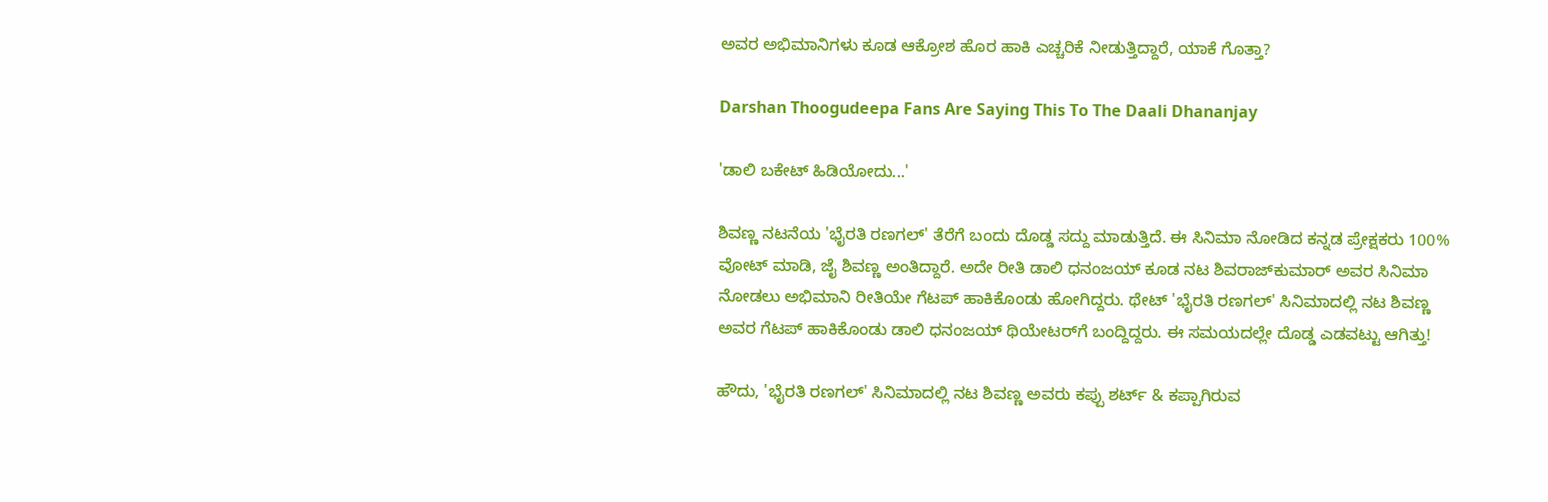ಅವರ ಅಭಿಮಾನಿಗಳು ಕೂಡ ಆಕ್ರೋಶ ಹೊರ ಹಾಕಿ ಎಚ್ಚರಿಕೆ ನೀಡುತ್ತಿದ್ದಾರೆ, ಯಾಕೆ ಗೊತ್ತಾ?

Darshan Thoogudeepa Fans Are Saying This To The Daali Dhananjay

'ಡಾಲಿ ಬಕೇಟ್ ಹಿಡಿಯೋದು...'

ಶಿವಣ್ಣ ನಟನೆಯ 'ಭೈರತಿ ರಣಗಲ್' ತೆರೆಗೆ ಬಂದು ದೊಡ್ಡ ಸದ್ದು ಮಾಡುತ್ತಿದೆ. ಈ ಸಿನಿಮಾ ನೋಡಿದ ಕನ್ನಡ ಪ್ರೇಕ್ಷಕರು 100% ವೋಟ್ ಮಾಡಿ, ಜೈ ಶಿವಣ್ಣ ಅಂತಿದ್ದಾರೆ. ಅದೇ ರೀತಿ ಡಾಲಿ ಧನಂಜಯ್ ಕೂಡ ನಟ ಶಿವರಾಜ್‌ಕುಮಾರ್ ಅವರ ಸಿನಿಮಾ ನೋಡಲು ಅಭಿಮಾನಿ ರೀತಿಯೇ ಗೆಟಪ್ ಹಾಕಿಕೊಂಡು ಹೋಗಿದ್ದರು. ಥೇಟ್ 'ಭೈರತಿ ರಣಗಲ್' ಸಿನಿಮಾದಲ್ಲಿ ನಟ ಶಿವಣ್ಣ ಅವರ ಗೆಟಪ್ ಹಾಕಿಕೊಂಡು ಡಾಲಿ ಧನಂಜಯ್ ಥಿಯೇಟರ್‌ಗೆ ಬಂದ್ದಿದ್ದರು. ಈ ಸಮಯದಲ್ಲೇ ದೊಡ್ಡ ಎಡವಟ್ಟು ಆಗಿತ್ತು!

ಹೌದು, 'ಭೈರತಿ ರಣಗಲ್' ಸಿನಿಮಾದಲ್ಲಿ ನಟ ಶಿವಣ್ಣ ಅವರು ಕಪ್ಪು ಶರ್ಟ್ & ಕಪ್ಪಾಗಿರುವ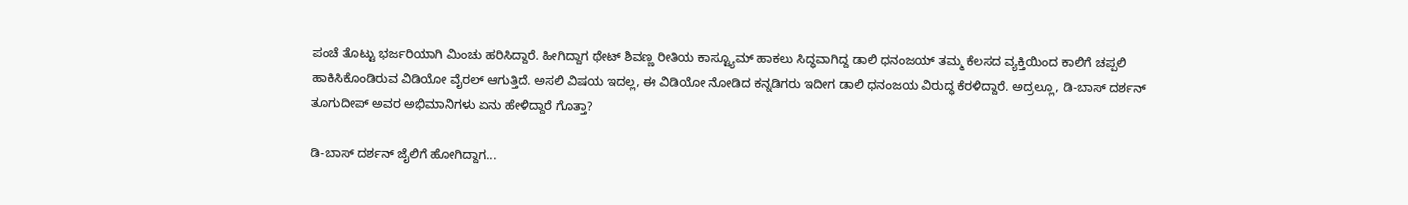ಪಂಚೆ ತೊಟ್ಟು ಭರ್ಜರಿಯಾಗಿ ಮಿಂಚು ಹರಿಸಿದ್ದಾರೆ. ಹೀಗಿದ್ದಾಗ ಥೇಟ್ ಶಿವಣ್ಣ ರೀತಿಯ ಕಾಸ್ಟ್ಯೂಮ್ ಹಾಕಲು ಸಿದ್ಧವಾಗಿದ್ದ ಡಾಲಿ ಧನಂಜಯ್ ತಮ್ಮ ಕೆಲಸದ ವ್ಯಕ್ತಿಯಿಂದ ಕಾಲಿಗೆ ಚಪ್ಪಲಿ ಹಾಕಿಸಿಕೊಂಡಿರುವ ವಿಡಿಯೋ ವೈರಲ್ ಆಗುತ್ತಿದೆ. ಅಸಲಿ ವಿಷಯ ಇದಲ್ಲ, ಈ ವಿಡಿಯೋ ನೋಡಿದ ಕನ್ನಡಿಗರು ಇದೀಗ ಡಾಲಿ ಧನಂಜಯ ವಿರುದ್ಧ ಕೆರಳಿದ್ದಾರೆ. ಅದ್ರಲ್ಲೂ, ಡಿ-ಬಾಸ್ ದರ್ಶನ್ ತೂಗುದೀಪ್ ಅವರ ಅಭಿಮಾನಿಗಳು ಏನು ಹೇಳಿದ್ದಾರೆ ಗೊತ್ತಾ?

ಡಿ-ಬಾಸ್ ದರ್ಶನ್ ಜೈಲಿಗೆ ಹೋಗಿದ್ದಾಗ...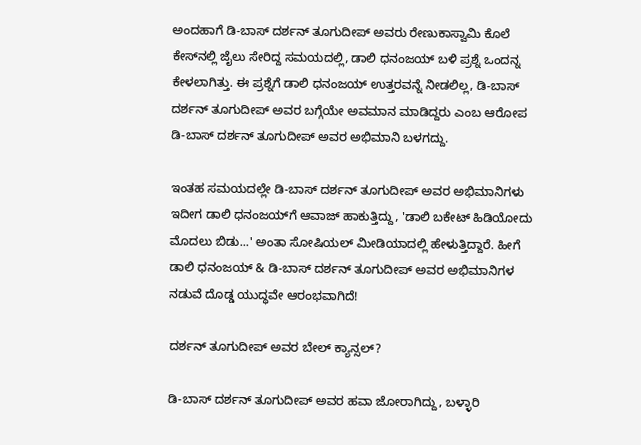ಅಂದಹಾಗೆ ಡಿ-ಬಾಸ್ ದರ್ಶನ್ ತೂಗುದೀಪ್ ಅವರು ರೇಣುಕಾಸ್ವಾಮಿ ಕೊಲೆ ಕೇಸ್‌ನಲ್ಲಿ ಜೈಲು ಸೇರಿದ್ದ ಸಮಯದಲ್ಲಿ, ಡಾಲಿ ಧನಂಜಯ್ ಬಳಿ ಪ್ರಶ್ನೆ ಒಂದನ್ನ ಕೇಳಲಾಗಿತ್ತು. ಈ ಪ್ರಶ್ನೆಗೆ ಡಾಲಿ ಧನಂಜಯ್ ಉತ್ತರವನ್ನೆ ನೀಡಲಿಲ್ಲ, ಡಿ-ಬಾಸ್ ದರ್ಶನ್ ತೂಗುದೀಪ್ ಅವರ ಬಗ್ಗೆಯೇ ಅವಮಾನ ಮಾಡಿದ್ದರು ಎಂಬ ಆರೋಪ ಡಿ-ಬಾಸ್ ದರ್ಶನ್ ತೂಗುದೀಪ್ ಅವರ ಅಭಿಮಾನಿ ಬಳಗದ್ದು.

ಇಂತಹ ಸಮಯದಲ್ಲೇ ಡಿ-ಬಾಸ್ ದರ್ಶನ್ ತೂಗುದೀಪ್ ಅವರ ಅಭಿಮಾನಿಗಳು ಇದೀಗ ಡಾಲಿ ಧನಂಜಯ್‌ಗೆ ಆವಾಜ್ ಹಾಕುತ್ತಿದ್ದು, 'ಡಾಲಿ ಬಕೇಟ್ ಹಿಡಿಯೋದು ಮೊದಲು ಬಿಡು...' ಅಂತಾ ಸೋಷಿಯಲ್ ಮೀಡಿಯಾದಲ್ಲಿ ಹೇಳುತ್ತಿದ್ದಾರೆ. ಹೀಗೆ ಡಾಲಿ ಧನಂಜಯ್ & ಡಿ-ಬಾಸ್ ದರ್ಶನ್ ತೂಗುದೀಪ್ ಅವರ ಅಭಿಮಾನಿಗಳ ನಡುವೆ ದೊಡ್ಡ ಯುದ್ಧವೇ ಆರಂಭವಾಗಿದೆ!

ದರ್ಶನ್ ತೂಗುದೀಪ್ ಅವರ ಬೇಲ್ ಕ್ಯಾನ್ಸಲ್?

ಡಿ-ಬಾಸ್ ದರ್ಶನ್ ತೂಗುದೀಪ್ ಅವರ ಹವಾ ಜೋರಾಗಿದ್ದು, ಬಳ್ಳಾರಿ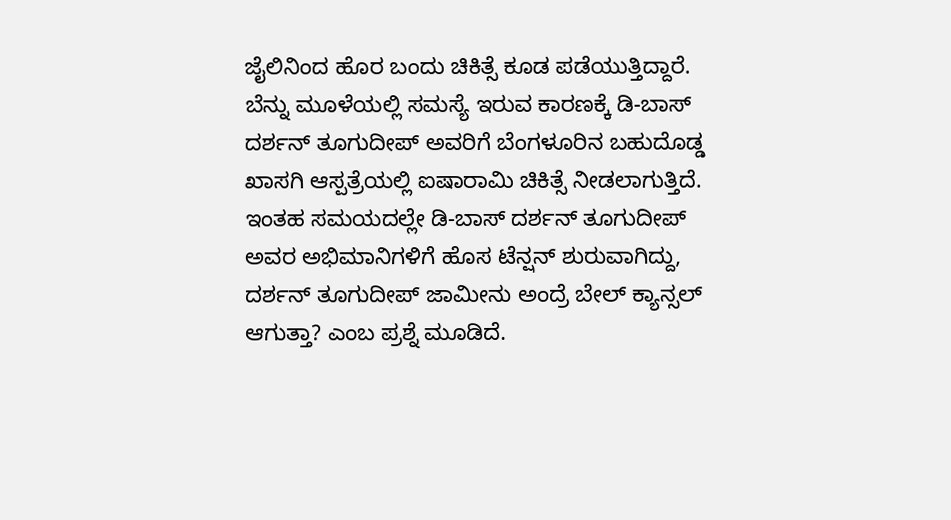ಜೈಲಿನಿಂದ ಹೊರ ಬಂದು ಚಿಕಿತ್ಸೆ ಕೂಡ ಪಡೆಯುತ್ತಿದ್ದಾರೆ. ಬೆನ್ನು ಮೂಳೆಯಲ್ಲಿ ಸಮಸ್ಯೆ ಇರುವ ಕಾರಣಕ್ಕೆ ಡಿ-ಬಾಸ್ ದರ್ಶನ್ ತೂಗುದೀಪ್ ಅವರಿಗೆ ಬೆಂಗಳೂರಿನ ಬಹುದೊಡ್ಡ ಖಾಸಗಿ ಆಸ್ಪತ್ರೆಯಲ್ಲಿ ಐಷಾರಾಮಿ ಚಿಕಿತ್ಸೆ ನೀಡಲಾಗುತ್ತಿದೆ. ಇಂತಹ ಸಮಯದಲ್ಲೇ ಡಿ-ಬಾಸ್ ದರ್ಶನ್ ತೂಗುದೀಪ್ ಅವರ ಅಭಿಮಾನಿಗಳಿಗೆ ಹೊಸ ಟೆನ್ಷನ್ ಶುರುವಾಗಿದ್ದು, ದರ್ಶನ್ ತೂಗುದೀಪ್ ಜಾಮೀನು ಅಂದ್ರೆ ಬೇಲ್ ಕ್ಯಾನ್ಸಲ್ ಆಗುತ್ತಾ? ಎಂಬ ಪ್ರಶ್ನೆ ಮೂಡಿದೆ.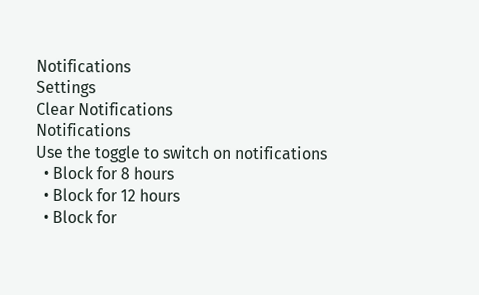Notifications
Settings
Clear Notifications
Notifications
Use the toggle to switch on notifications
  • Block for 8 hours
  • Block for 12 hours
  • Block for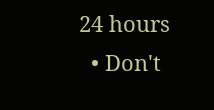24 hours
  • Don't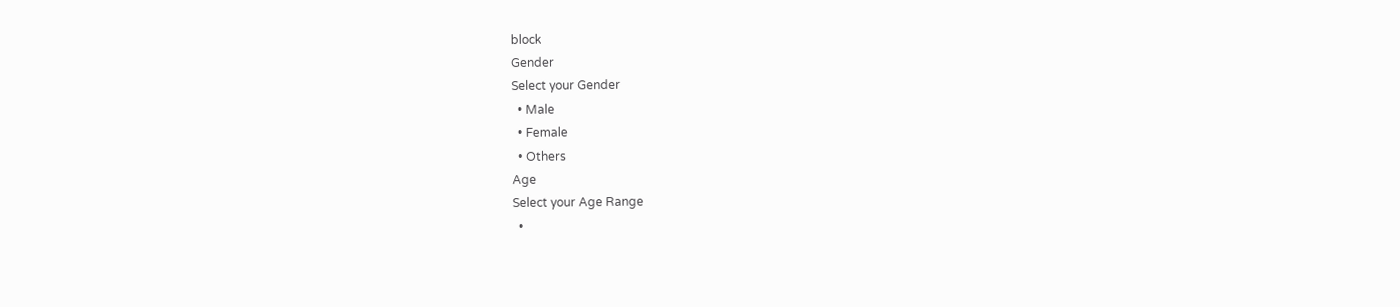block
Gender
Select your Gender
  • Male
  • Female
  • Others
Age
Select your Age Range
  •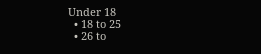Under 18
  • 18 to 25
  • 26 to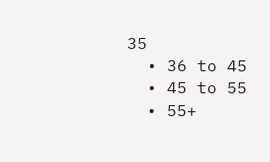35
  • 36 to 45
  • 45 to 55
  • 55+